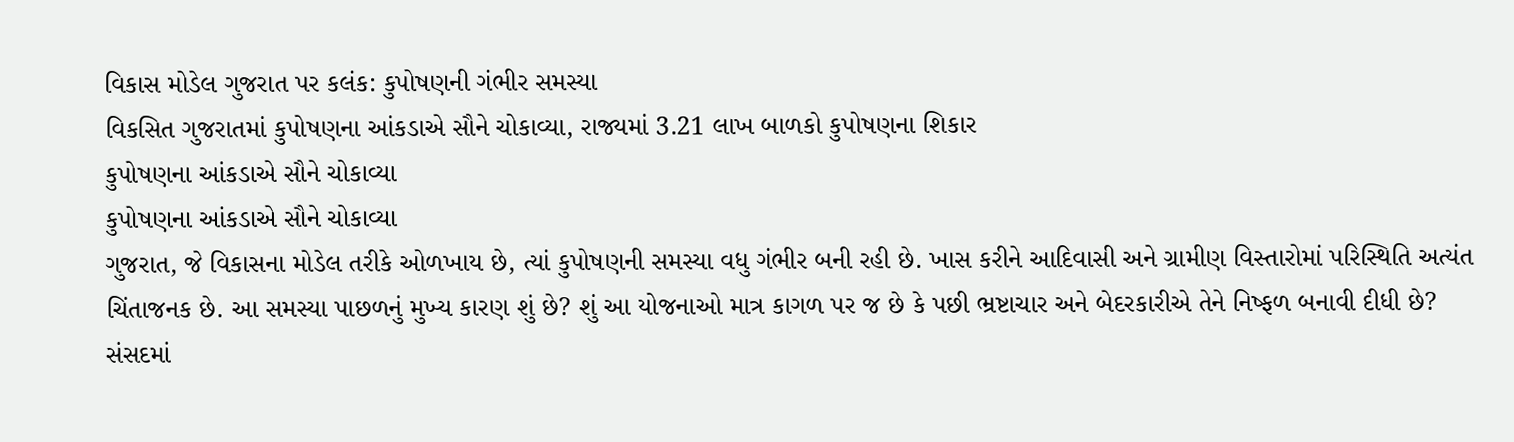વિકાસ મોડેલ ગુજરાત પર કલંક: કુપોષણની ગંભીર સમસ્યા
વિકસિત ગુજરાતમાં કુપોષણના આંકડાએ સૌને ચોકાવ્યા, રાજ્યમાં 3.21 લાખ બાળકો કુપોષણના શિકાર
કુપોષણના આંકડાએ સૌને ચોકાવ્યા
કુપોષણના આંકડાએ સૌને ચોકાવ્યા
ગુજરાત, જે વિકાસના મોડેલ તરીકે ઓળખાય છે, ત્યાં કુપોષણની સમસ્યા વધુ ગંભીર બની રહી છે. ખાસ કરીને આદિવાસી અને ગ્રામીણ વિસ્તારોમાં પરિસ્થિતિ અત્યંત ચિંતાજનક છે. આ સમસ્યા પાછળનું મુખ્ય કારણ શું છે? શું આ યોજનાઓ માત્ર કાગળ પર જ છે કે પછી ભ્રષ્ટાચાર અને બેદરકારીએ તેને નિષ્ફળ બનાવી દીધી છે?
સંસદમાં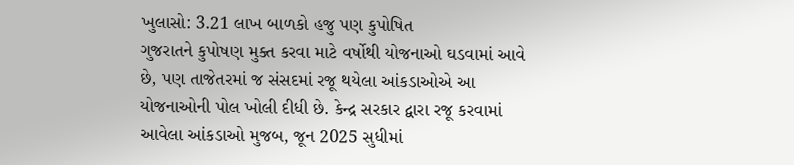ખુલાસો: 3.21 લાખ બાળકો હજુ પણ કુપોષિત
ગુજરાતને કુપોષણ મુક્ત કરવા માટે વર્ષોથી યોજનાઓ ઘડવામાં આવે છે, પણ તાજેતરમાં જ સંસદમાં રજૂ થયેલા આંકડાઓએ આ યોજનાઓની પોલ ખોલી દીધી છે. કેન્દ્ર સરકાર દ્વારા રજૂ કરવામાં આવેલા આંકડાઓ મુજબ, જૂન 2025 સુધીમાં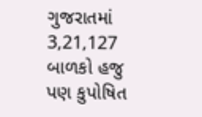ગુજરાતમાં 3,21,127 બાળકો હજુ પણ કુપોષિત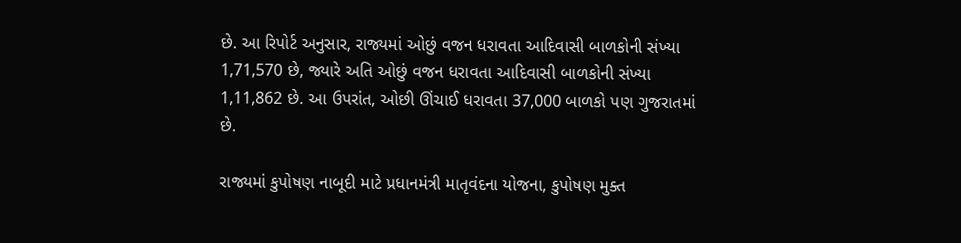છે. આ રિપોર્ટ અનુસાર, રાજ્યમાં ઓછું વજન ધરાવતા આદિવાસી બાળકોની સંખ્યા 1,71,570 છે, જ્યારે અતિ ઓછું વજન ધરાવતા આદિવાસી બાળકોની સંખ્યા 1,11,862 છે. આ ઉપરાંત, ઓછી ઊંચાઈ ધરાવતા 37,000 બાળકો પણ ગુજરાતમાં છે.

રાજ્યમાં કુપોષણ નાબૂદી માટે પ્રધાનમંત્રી માતૃવંદના યોજના, કુપોષણ મુક્ત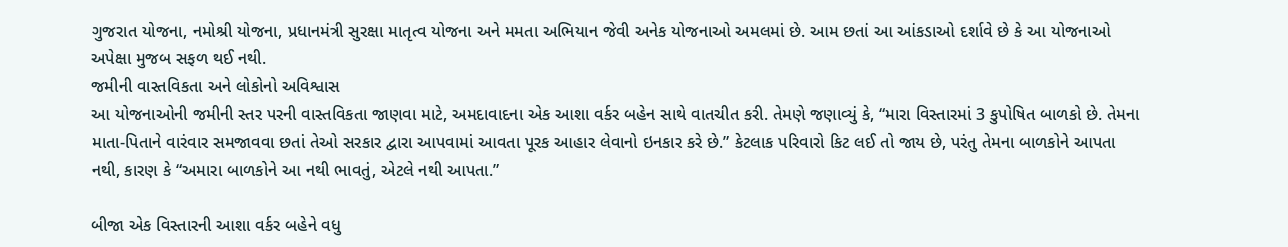ગુજરાત યોજના, નમોશ્રી યોજના, પ્રધાનમંત્રી સુરક્ષા માતૃત્વ યોજના અને મમતા અભિયાન જેવી અનેક યોજનાઓ અમલમાં છે. આમ છતાં આ આંકડાઓ દર્શાવે છે કે આ યોજનાઓ અપેક્ષા મુજબ સફળ થઈ નથી.
જમીની વાસ્તવિકતા અને લોકોનો અવિશ્વાસ
આ યોજનાઓની જમીની સ્તર પરની વાસ્તવિકતા જાણવા માટે, અમદાવાદના એક આશા વર્કર બહેન સાથે વાતચીત કરી. તેમણે જણાવ્યું કે, “મારા વિસ્તારમાં 3 કુપોષિત બાળકો છે. તેમના માતા-પિતાને વારંવાર સમજાવવા છતાં તેઓ સરકાર દ્વારા આપવામાં આવતા પૂરક આહાર લેવાનો ઇનકાર કરે છે.” કેટલાક પરિવારો કિટ લઈ તો જાય છે, પરંતુ તેમના બાળકોને આપતા નથી, કારણ કે “અમારા બાળકોને આ નથી ભાવતું, એટલે નથી આપતા.”

બીજા એક વિસ્તારની આશા વર્કર બહેને વધુ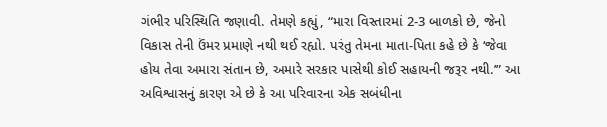ગંભીર પરિસ્થિતિ જણાવી. તેમણે કહ્યું, “મારા વિસ્તારમાં 2-3 બાળકો છે, જેનો વિકાસ તેની ઉંમર પ્રમાણે નથી થઈ રહ્યો. પરંતુ તેમના માતા-પિતા કહે છે કે ‘જેવા હોય તેવા અમારા સંતાન છે, અમારે સરકાર પાસેથી કોઈ સહાયની જરૂર નથી.’” આ અવિશ્વાસનું કારણ એ છે કે આ પરિવારના એક સબંધીના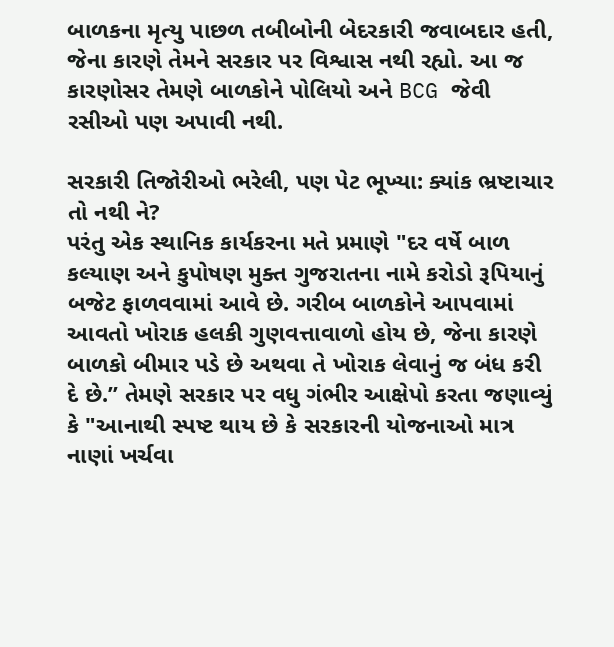બાળકના મૃત્યુ પાછળ તબીબોની બેદરકારી જવાબદાર હતી, જેના કારણે તેમને સરકાર પર વિશ્વાસ નથી રહ્યો. આ જ કારણોસર તેમણે બાળકોને પોલિયો અને BCG જેવી રસીઓ પણ અપાવી નથી.

સરકારી તિજોરીઓ ભરેલી, પણ પેટ ભૂખ્યા: ક્યાંક ભ્રષ્ટાચાર તો નથી ને?
પરંતુ એક સ્થાનિક કાર્યકરના મતે પ્રમાણે "દર વર્ષે બાળ કલ્યાણ અને કુપોષણ મુક્ત ગુજરાતના નામે કરોડો રૂપિયાનું બજેટ ફાળવવામાં આવે છે. ગરીબ બાળકોને આપવામાં આવતો ખોરાક હલકી ગુણવત્તાવાળો હોય છે, જેના કારણે બાળકો બીમાર પડે છે અથવા તે ખોરાક લેવાનું જ બંધ કરી દે છે.” તેમણે સરકાર પર વધુ ગંભીર આક્ષેપો કરતા જણાવ્યું કે "આનાથી સ્પષ્ટ થાય છે કે સરકારની યોજનાઓ માત્ર નાણાં ખર્ચવા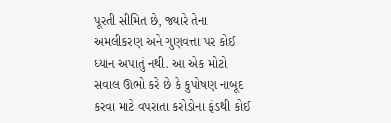પૂરતી સીમિત છે, જ્યારે તેના અમલીકરણ અને ગુણવત્તા પર કોઈ ધ્યાન અપાતું નથી. આ એક મોટો સવાલ ઊભો કરે છે કે કુપોષણ નાબૂદ કરવા માટે વપરાતા કરોડોના ફંડથી કોઈ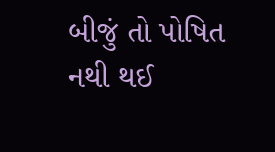બીજું તો પોષિત નથી થઈ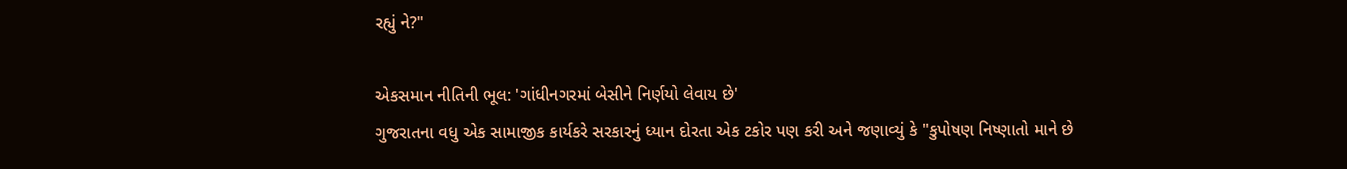રહ્યું ને?"

એકસમાન નીતિની ભૂલ: 'ગાંધીનગરમાં બેસીને નિર્ણયો લેવાય છે'
ગુજરાતના વધુ એક સામાજીક કાર્યકરે સરકારનું ધ્યાન દોરતા એક ટકોર પણ કરી અને જણાવ્યું કે "કુપોષણ નિષ્ણાતો માને છે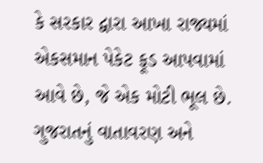કે સરકાર દ્વારા આખા રાજ્યમાં એકસમાન પેકેટ ફૂડ આપવામાં આવે છે, જે એક મોટી ભૂલ છે. ગુજરાતનું વાતાવરણ અને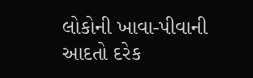લોકોની ખાવા-પીવાની આદતો દરેક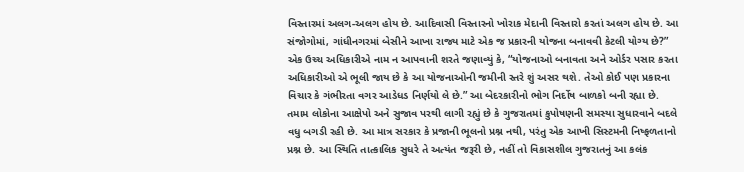વિસ્તારમાં અલગ-અલગ હોય છે. આદિવાસી વિસ્તારનો ખોરાક મેદાની વિસ્તારો કરતાં અલગ હોય છે. આ સંજોગોમાં, ગાંધીનગરમાં બેસીને આખા રાજ્ય માટે એક જ પ્રકારની યોજના બનાવવી કેટલી યોગ્ય છે?”
એક ઉચ્ચ અધિકારીએ નામ ન આપવાની શરતે જણાવ્યું કે, “યોજનાઓ બનાવતા અને ઓર્ડર પસાર કરતા અધિકારીઓ એ ભૂલી જાય છે કે આ યોજનાઓની જમીની સ્તરે શું અસર થશે. તેઓ કોઈ પણ પ્રકારના વિચાર કે ગંભીરતા વગર આડેધડ નિર્ણયો લે છે.” આ બેદરકારીનો ભોગ નિર્દોષ બાળકો બની રહ્યા છે.
તમામ લોકોના આક્ષેપો અને સુજાવ પરથી લાગી રહ્યું છે કે ગુજરાતમાં કુપોષણની સમસ્યા સુધારવાને બદલે વધુ બગડી રહી છે. આ માત્ર સરકાર કે પ્રજાની ભૂલનો પ્રશ્ન નથી, પરંતુ એક આખી સિસ્ટમની નિષ્ફળતાનો પ્રશ્ન છે. આ સ્થિતિ તાત્કાલિક સુધરે તે અત્યંત જરૂરી છે, નહીં તો વિકાસશીલ ગુજરાતનું આ કલંક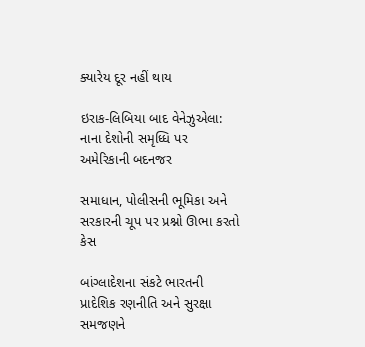ક્યારેય દૂર નહીં થાય

ઇરાક-લિબિયા બાદ વેનેઝુએલા: નાના દેશોની સમૃધ્ધિ પર અમેરિકાની બદનજર

સમાધાન, પોલીસની ભૂમિકા અને સરકારની ચૂપ પર પ્રશ્નો ઊભા કરતો કેસ

બાંગ્લાદેશના સંકટે ભારતની પ્રાદેશિક રણનીતિ અને સુરક્ષા સમજણને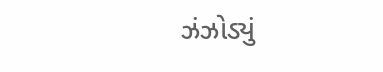ઝંઝોડ્યું